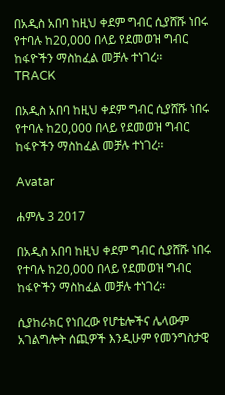በአዲስ አበባ ከዚህ ቀደም ግብር ሲያሸሹ ነበሩ የተባሉ ከ20,000 በላይ የደመወዝ ግብር ከፋዮችን ማስከፈል መቻሉ ተነገረ፡፡
TRACK

በአዲስ አበባ ከዚህ ቀደም ግብር ሲያሸሹ ነበሩ የተባሉ ከ20,000 በላይ የደመወዝ ግብር ከፋዮችን ማስከፈል መቻሉ ተነገረ፡፡

Avatar

ሐምሌ 3 2017

በአዲስ አበባ ከዚህ ቀደም ግብር ሲያሸሹ ነበሩ የተባሉ ከ20,000 በላይ የደመወዝ ግብር ከፋዮችን ማስከፈል መቻሉ ተነገረ፡፡

ሲያከራክር የነበረው የሆቴሎችና ሌላውም አገልግሎት ሰጪዎች እንዲሁም የመንግስታዊ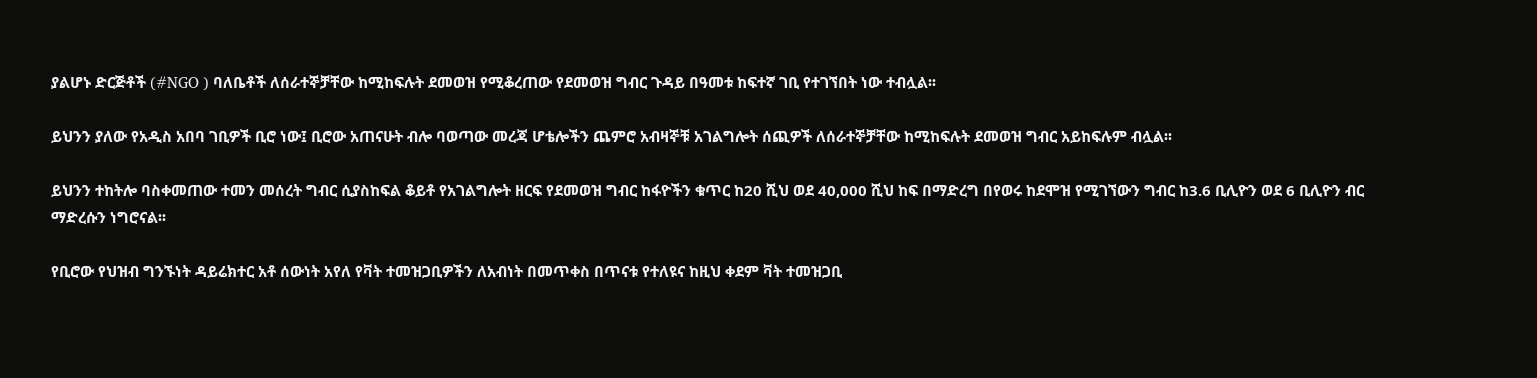ያልሆኑ ድርጅቶች (#NGO ) ባለቤቶች ለሰራተኞቻቸው ከሚከፍሉት ደመወዝ የሚቆረጠው የደመወዝ ግብር ጉዳይ በዓመቱ ከፍተኛ ገቢ የተገኘበት ነው ተብሏል፡፡

ይህንን ያለው የአዲስ አበባ ገቢዎች ቢሮ ነው፤ ቢሮው አጠናሁት ብሎ ባወጣው መረጃ ሆቴሎችን ጨምሮ አብዛኞቹ አገልግሎት ሰጪዎች ለሰራተኞቻቸው ከሚከፍሉት ደመወዝ ግብር አይከፍሉም ብሏል፡፡

ይህንን ተከትሎ ባስቀመጠው ተመን መሰረት ግብር ሲያስከፍል ቆይቶ የአገልግሎት ዘርፍ የደመወዝ ግብር ከፋዮችን ቁጥር ከ20 ሺህ ወደ 40,000 ሺህ ከፍ በማድረግ በየወሩ ከደሞዝ የሚገኘውን ግብር ከ3.6 ቢሊዮን ወደ 6 ቢሊዮን ብር ማድረሱን ነግሮናል፡፡

የቢሮው የህዝብ ግንኙነት ዳይሬክተር አቶ ሰውነት አየለ የቫት ተመዝጋቢዎችን ለአብነት በመጥቀስ በጥናቱ የተለዩና ከዚህ ቀደም ቫት ተመዝጋቢ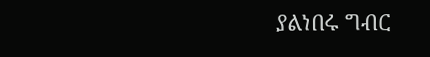ያልነበሩ ግብር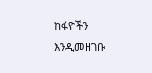ከፋዮችን እንዲመዘገቡ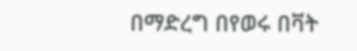በማድረግ በየወሩ በቫት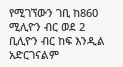የሚገኘውን ገቢ ከ860 ሚሊዮን ብር ወደ 2 ቢሊዮን ብር ከፍ እንዲል አድርገናልም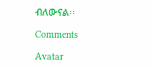ብለውናል፡፡

Comments

Avatar